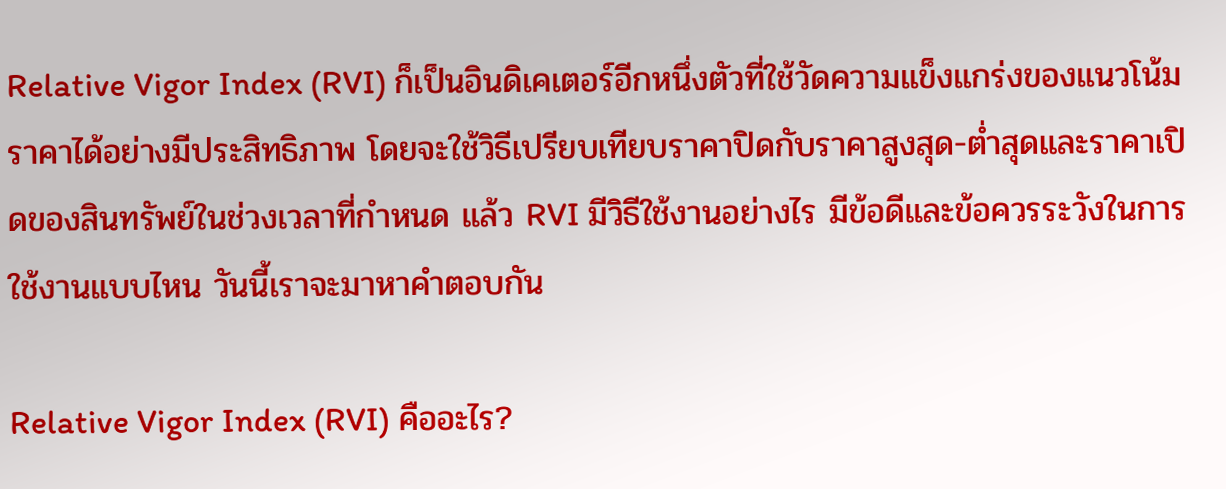Relative Vigor Index (RVI) ก็เป็นอินดิเคเตอร์อีกหนึ่งตัวที่ใช้วัดความแข็งแกร่งของแนวโน้มราคาได้อย่างมีประสิทธิภาพ โดยจะใช้วิธีเปรียบเทียบราคาปิดกับราคาสูงสุด-ต่ำสุดและราคาเปิดของสินทรัพย์ในช่วงเวลาที่กำหนด แล้ว RVI มีวิธีใช้งานอย่างไร มีข้อดีและข้อควรระวังในการใช้งานแบบไหน วันนี้เราจะมาหาคำตอบกัน

Relative Vigor Index (RVI) คืออะไร?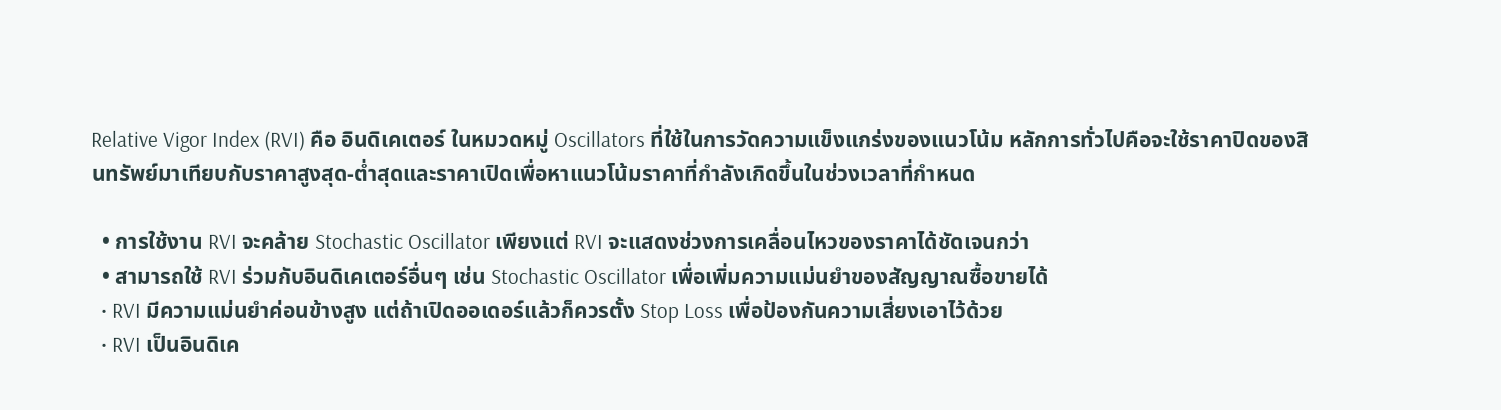Relative Vigor Index (RVI) คือ อินดิเคเตอร์ ในหมวดหมู่ Oscillators ที่ใช้ในการวัดความแข็งแกร่งของแนวโน้ม หลักการทั่วไปคือจะใช้ราคาปิดของสินทรัพย์มาเทียบกับราคาสูงสุด-ต่ำสุดและราคาเปิดเพื่อหาแนวโน้มราคาที่กำลังเกิดขึ้นในช่วงเวลาที่กำหนด

  • การใช้งาน RVI จะคล้าย Stochastic Oscillator เพียงแต่ RVI จะแสดงช่วงการเคลื่อนไหวของราคาได้ชัดเจนกว่า
  • สามารถใช้ RVI ร่วมกับอินดิเคเตอร์อื่นๆ เช่น Stochastic Oscillator เพื่อเพิ่มความแม่นยำของสัญญาณซื้อขายได้
  • RVI มีความแม่นยำค่อนข้างสูง แต่ถ้าเปิดออเดอร์แล้วก็ควรตั้ง Stop Loss เพื่อป้องกันความเสี่ยงเอาไว้ด้วย
  • RVI เป็นอินดิเค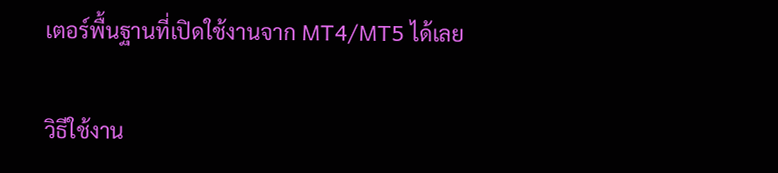เตอร์พื้นฐานที่เปิดใช้งานจาก MT4/MT5 ได้เลย

วิธีใช้งาน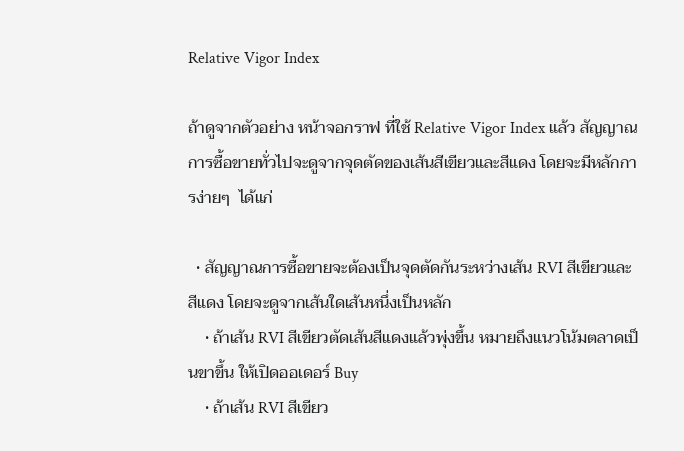Relative Vigor Index

ถ้าดูจากตัวอย่าง หน้าจอกราฟ ที่ใช้ Relative Vigor Index แล้ว สัญญาณการซื้อขายทั่วไปจะดูจากจุดตัดของเส้นสีเขียวและสีแดง โดยจะมีหลักการง่ายๆ  ได้แก่

  • สัญญาณการซื้อขายจะต้องเป็นจุดตัดกันระหว่างเส้น RVI สีเขียวและสีแดง โดยจะดูจากเส้นใดเส้นหนึ่งเป็นหลัก
    • ถ้าเส้น RVI สีเขียวตัดเส้นสีแดงแล้วพุ่งขึ้น หมายถึงแนวโน้มตลาดเป็นขาขึ้น ให้เปิดออเดอร์ Buy
    • ถ้าเส้น RVI สีเขียว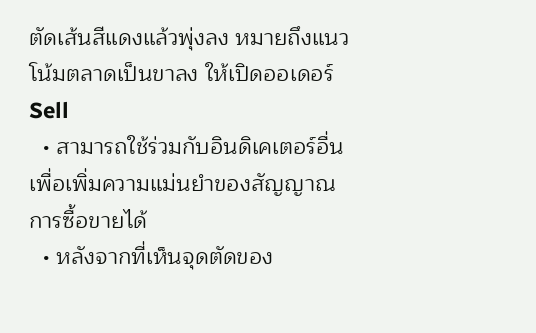ตัดเส้นสีแดงแล้วพุ่งลง หมายถึงแนวโน้มตลาดเป็นขาลง ให้เปิดออเดอร์ Sell
  • สามารถใช้ร่วมกับอินดิเคเตอร์อื่นเพื่อเพิ่มความแม่นยำของสัญญาณการซื้อขายได้
  • หลังจากที่เห็นจุดตัดของ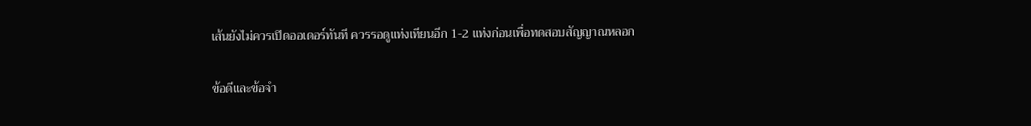เส้นยังไม่ควรเปิดออเดอร์ทันที ควรรอดูแท่งเทียนอีก 1-2 แท่งก่อนเพื่อทดสอบสัญญาณหลอก

ข้อดีและข้อจำ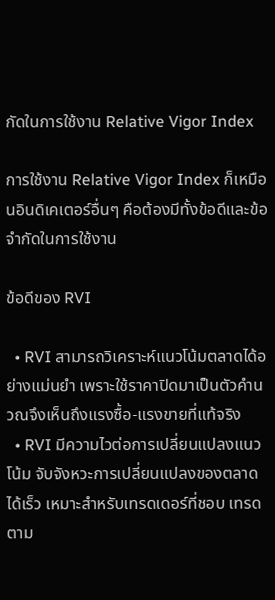กัดในการใช้งาน Relative Vigor Index

การใช้งาน Relative Vigor Index ก็เหมือนอินดิเคเตอร์อื่นๆ คือต้องมีทั้งข้อดีและข้อจำกัดในการใช้งาน

ข้อดีของ RVI

  • RVI สามารถวิเคราะห์แนวโน้มตลาดได้อย่างแม่นยำ เพราะใช้ราคาปิดมาเป็นตัวคำนวณจึงเห็นถึงแรงซื้อ-แรงขายที่แท้จริง
  • RVI มีความไวต่อการเปลี่ยนแปลงแนวโน้ม จับจังหวะการเปลี่ยนแปลงของตลาดได้เร็ว เหมาะสำหรับเทรดเดอร์ที่ชอบ เทรดตาม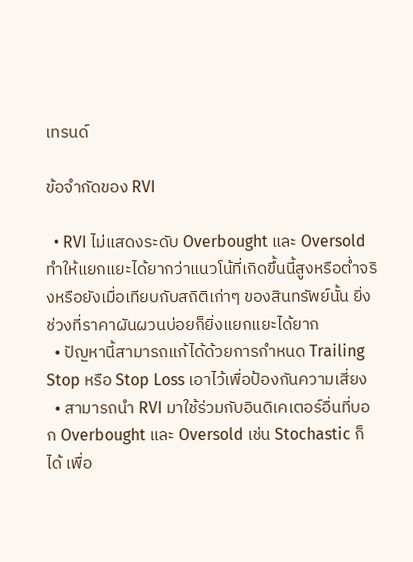เทรนด์

ข้อจำกัดของ RVI

  • RVI ไม่แสดงระดับ Overbought และ Oversold ทำให้แยกแยะได้ยากว่าแนวโน้ที่เกิดขึ้นนี้สูงหรือต่ำจริงหรือยังเมื่อเทียบกับสถิติเก่าๆ ของสินทรัพย์นั้น ยิ่งช่วงที่ราคาผันผวนบ่อยก็ยิ่งแยกแยะได้ยาก
  • ปัญหานี้สามารถแก้ได้ด้วยการกำหนด Trailing Stop หรือ Stop Loss เอาไว้เพื่อป้องกันความเสี่ยง
  • สามารถนำ RVI มาใช้ร่วมกับอินดิเคเตอร์อื่นที่บอก Overbought และ Oversold เช่น Stochastic ก็ได้ เพื่อ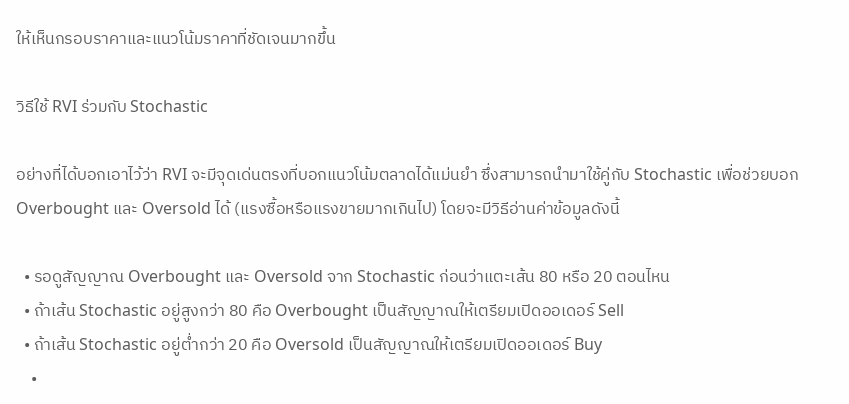ให้เห็นกรอบราคาและแนวโน้มราคาที่ชัดเจนมากขึ้น

วิธีใช้ RVI ร่วมกับ Stochastic

อย่างที่ได้บอกเอาไว้ว่า RVI จะมีจุดเด่นตรงที่บอกแนวโน้มตลาดได้แม่นยำ ซึ่งสามารถนำมาใช้คู่กับ Stochastic เพื่อช่วยบอก Overbought และ Oversold ได้ (แรงซื้อหรือแรงขายมากเกินไป) โดยจะมีวิธีอ่านค่าข้อมูลดังนี้

  • รอดูสัญญาณ Overbought และ Oversold จาก Stochastic ก่อนว่าแตะเส้น 80 หรือ 20 ตอนไหน
  • ถ้าเส้น Stochastic อยู่สูงกว่า 80 คือ Overbought เป็นสัญญาณให้เตรียมเปิดออเดอร์ Sell
  • ถ้าเส้น Stochastic อยู่ต่ำกว่า 20 คือ Oversold เป็นสัญญาณให้เตรียมเปิดออเดอร์ Buy
    •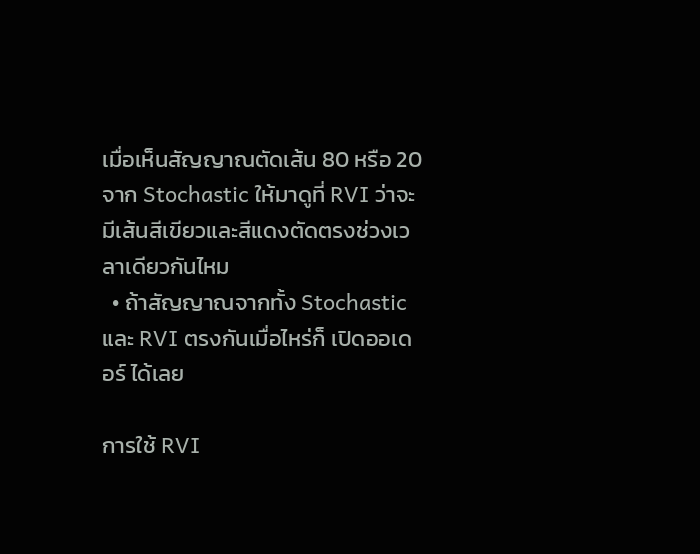เมื่อเห็นสัญญาณตัดเส้น 80 หรือ 20 จาก Stochastic ให้มาดูที่ RVI ว่าจะมีเส้นสีเขียวและสีแดงตัดตรงช่วงเวลาเดียวกันไหม
  • ถ้าสัญญาณจากทั้ง Stochastic และ RVI ตรงกันเมื่อไหร่ก็ เปิดออเดอร์ ได้เลย

การใช้ RVI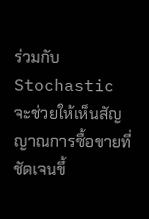ร่วมกับ Stochastic จะช่วยให้เห็นสัญญาณการซื้อขายที่ชัดเจนขึ้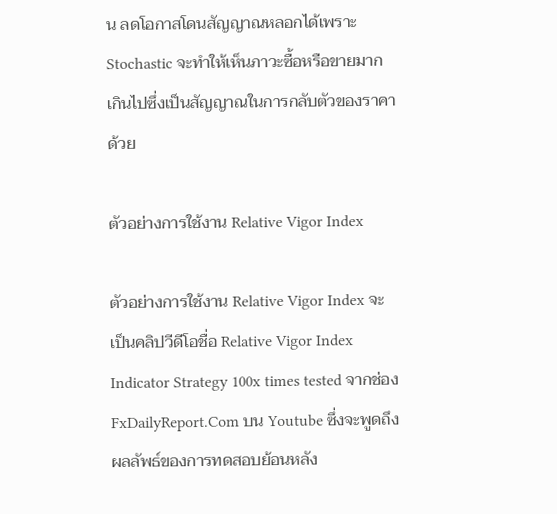น ลดโอกาสโดนสัญญาณหลอกได้เพราะ Stochastic จะทำให้เห็นภาวะซื้อหรือขายมากเกินไปซึ่งเป็นสัญญาณในการกลับตัวของราคาด้วย

ตัวอย่างการใช้งาน Relative Vigor Index

ตัวอย่างการใช้งาน Relative Vigor Index จะเป็นคลิปวีดีโอชื่อ Relative Vigor Index Indicator Strategy 100x times tested จากช่อง FxDailyReport.Com บน Youtube ซึ่งจะพูดถึงผลลัพธ์ของการทดสอบย้อนหลัง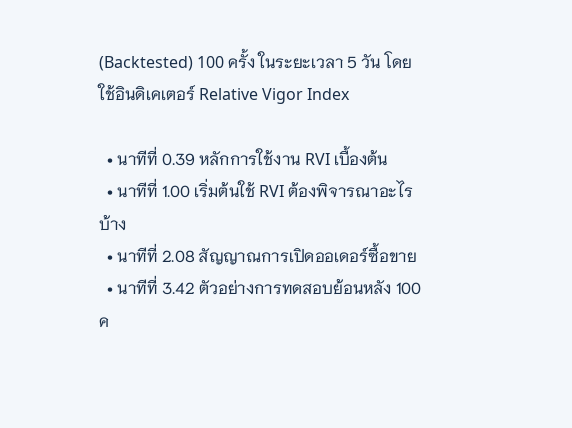(Backtested) 100 ครั้ง ในระยะเวลา 5 วัน โดยใช้อินดิเคเตอร์ Relative Vigor Index

  • นาทีที่ 0.39 หลักการใช้งาน RVI เบื้องต้น
  • นาทีที่ 1.00 เริ่มต้นใช้ RVI ต้องพิจารณาอะไรบ้าง
  • นาทีที่ 2.08 สัญญาณการเปิดออเดอร์ซื้อขาย
  • นาทีที่ 3.42 ตัวอย่างการทดสอบย้อนหลัง 100 ค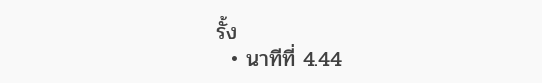รั้ง
  • นาทีที่ 4.44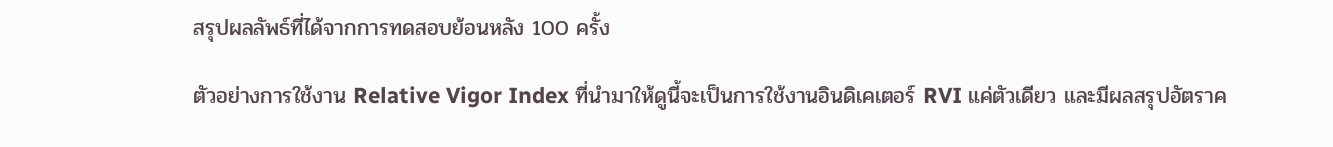สรุปผลลัพธ์ที่ได้จากการทดสอบย้อนหลัง 100 ครั้ง

ตัวอย่างการใช้งาน Relative Vigor Index ที่นำมาให้ดูนี้จะเป็นการใช้งานอินดิเคเตอร์ RVI แค่ตัวเดียว และมีผลสรุปอัตราค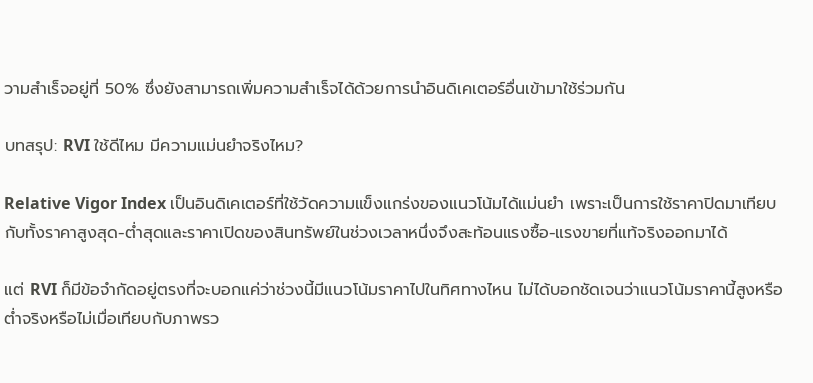วามสำเร็จอยู่ที่ 50% ซึ่งยังสามารถเพิ่มความสำเร็จได้ด้วยการนำอินดิเคเตอร์อื่นเข้ามาใช้ร่วมกัน

บทสรุป: RVI ใช้ดีไหม มีความแม่นยำจริงไหม?

Relative Vigor Index เป็นอินดิเคเตอร์ที่ใช้วัดความแข็งแกร่งของแนวโน้มได้แม่นยำ เพราะเป็นการใช้ราคาปิดมาเทียบกับทั้งราคาสูงสุด-ต่ำสุดและราคาเปิดของสินทรัพย์ในช่วงเวลาหนึ่งจึงสะท้อนแรงซื้อ-แรงขายที่แท้จริงออกมาได้

แต่ RVI ก็มีข้อจำกัดอยู่ตรงที่จะบอกแค่ว่าช่วงนี้มีแนวโน้มราคาไปในทิศทางไหน ไม่ได้บอกชัดเจนว่าแนวโน้มราคานี้สูงหรือต่ำจริงหรือไม่เมื่อเทียบกับภาพรว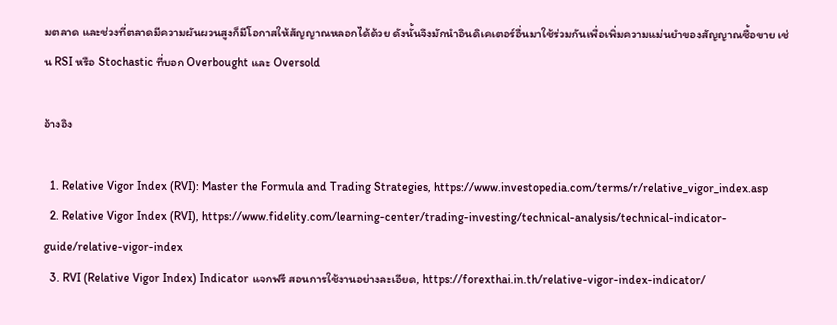มตลาด และช่วงที่ตลาดมีความผันผวนสูงก็มีโอกาสให้สัญญาณหลอกได้ด้วย ดังนั้นจึงมักนำอินดิเคเตอร์อื่นมาใช้ร่วมกันเพื่อเพิ่มความแม่นยำของสัญญาณซื้อขาย เช่น RSI หรือ Stochastic ที่บอก Overbought และ Oversold

อ้างอิง

  1. Relative Vigor Index (RVI): Master the Formula and Trading Strategies, https://www.investopedia.com/terms/r/relative_vigor_index.asp
  2. Relative Vigor Index (RVI), https://www.fidelity.com/learning-center/trading-investing/technical-analysis/technical-indicator-guide/relative-vigor-index
  3. RVI (Relative Vigor Index) Indicator แจกฟรี สอนการใช้งานอย่างละเอียด, https://forexthai.in.th/relative-vigor-index-indicator/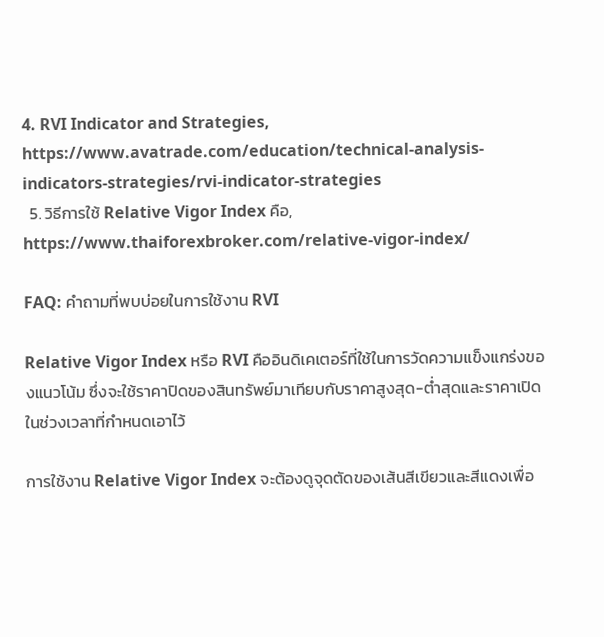4. RVI Indicator and Strategies, https://www.avatrade.com/education/technical-analysis-indicators-strategies/rvi-indicator-strategies
  5. วิธีการใช้ Relative Vigor Index คือ, https://www.thaiforexbroker.com/relative-vigor-index/

FAQ: คำถามที่พบบ่อยในการใช้งาน RVI

Relative Vigor Index หรือ RVI คืออินดิเคเตอร์ที่ใช้ในการวัดความแข็งแกร่งของแนวโน้ม ซึ่งจะใช้ราคาปิดของสินทรัพย์มาเทียบกับราคาสูงสุด-ต่ำสุดและราคาเปิดในช่วงเวลาที่กำหนดเอาไว้

การใช้งาน Relative Vigor Index จะต้องดูจุดตัดของเส้นสีเขียวและสีแดงเพื่อ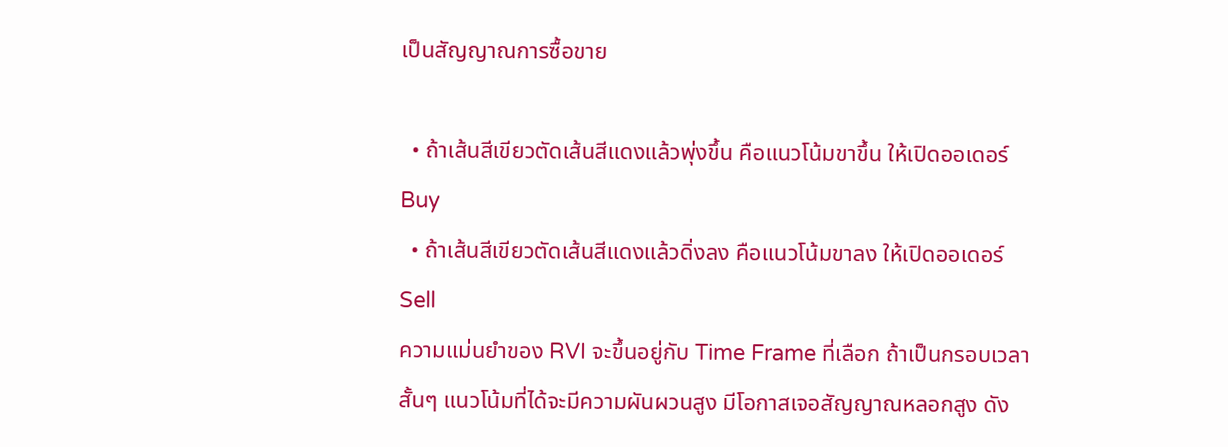เป็นสัญญาณการซื้อขาย

  • ถ้าเส้นสีเขียวตัดเส้นสีแดงแล้วพุ่งขึ้น คือแนวโน้มขาขึ้น ให้เปิดออเดอร์ Buy
  • ถ้าเส้นสีเขียวตัดเส้นสีแดงแล้วดิ่งลง คือแนวโน้มขาลง ให้เปิดออเดอร์ Sell
ความแม่นยำของ RVI จะขึ้นอยู่กับ Time Frame ที่เลือก ถ้าเป็นกรอบเวลาสั้นๆ แนวโน้มที่ได้จะมีความผันผวนสูง มีโอกาสเจอสัญญาณหลอกสูง ดัง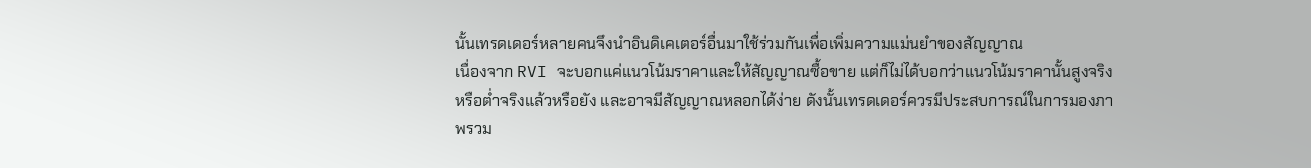นั้นเทรดเดอร์หลายคนจึงนำอินดิเคเตอร์อื่นมาใช้ร่วมกันเพื่อเพิ่มความแม่นยำของสัญญาณ
เนื่องจาก RVI จะบอกแค่แนวโน้มราคาและให้สัญญาณซื้อขาย แต่ก็ไม่ได้บอกว่าแนวโน้มราคานั้นสูงจริงหรือต่ำจริงแล้วหรือยัง และอาจมีสัญญาณหลอกได้ง่าย ดังนั้นเทรดเดอร์ควรมีประสบการณ์ในการมองภาพรวม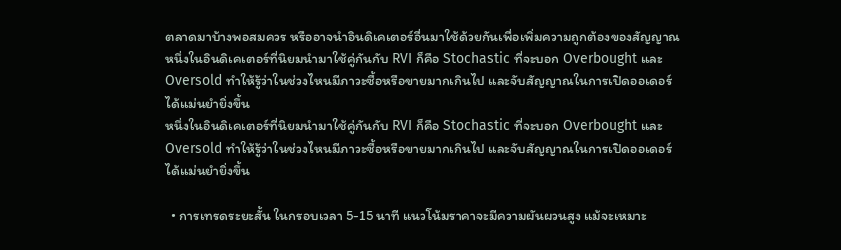ตลาดมาบ้างพอสมควร หรืออาจนำอินดิเคเตอร์อื่นมาใช้ด้วยกันเพื่อเพิ่มความถูกต้องของสัญญาณ
หนึ่งในอินดิเคเตอร์ที่นิยมนำมาใช้คู่กันกับ RVI ก็คือ Stochastic ที่จะบอก Overbought และ Oversold ทำให้รู้ว่าในช่วงไหนมีภาวะซื้อหรือขายมากเกินไป และจับสัญญาณในการเปิดออเดอร์ได้แม่นยำยิ่งขึ้น
หนึ่งในอินดิเคเตอร์ที่นิยมนำมาใช้คู่กันกับ RVI ก็คือ Stochastic ที่จะบอก Overbought และ Oversold ทำให้รู้ว่าในช่วงไหนมีภาวะซื้อหรือขายมากเกินไป และจับสัญญาณในการเปิดออเดอร์ได้แม่นยำยิ่งขึ้น

  • การเทรดระยะสั้น ในกรอบเวลา 5-15 นาที แนวโน้มราคาจะมีความผันผวนสูง แม้จะเหมาะ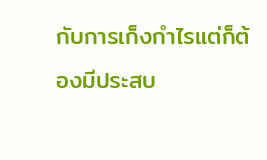กับการเก็งกำไรแต่ก็ต้องมีประสบ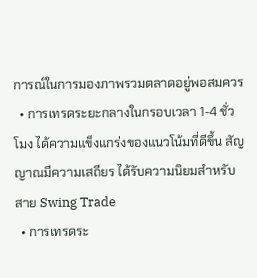การณ์ในการมองภาพรวมตลาดอยู่พอสมควร
  • การเทรดระยะกลางในกรอบเวลา 1-4 ชั่วโมง ได้ความแข็งแกร่งของแนวโน้มที่ดีขึ้น สัญญาณมีความเสถียร ได้รับความนิยมสำหรับสาย Swing Trade
  • การเทรดระ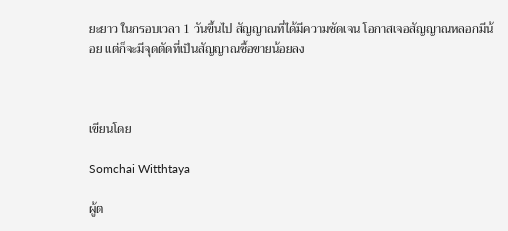ยะยาว ในกรอบเวลา 1 วันขึ้นไป สัญญาณที่ได้มีความชัดเจน โอกาสเจอสัญญาณหลอกมีน้อย แต่ก็จะมีจุดตัดที่เป็นสัญญาณซื้อขายน้อยลง



เขียนโดย

Somchai Witthtaya

ผู้ต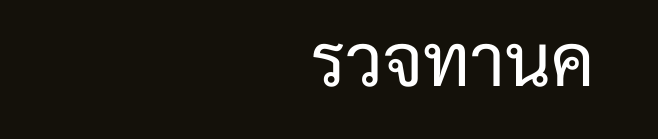รวจทานค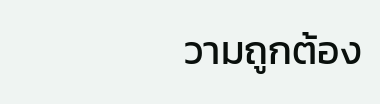วามถูกต้อง